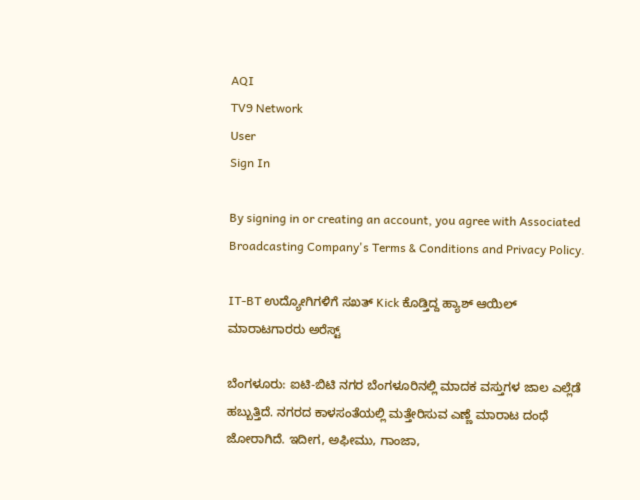AQI
TV9 Network
User
Sign In

By signing in or creating an account, you agree with Associated Broadcasting Company's Terms & Conditions and Privacy Policy.

IT-BT ಉದ್ಯೋಗಿಗಳಿಗೆ ಸಖತ್ Kick ಕೊಡ್ತಿದ್ದ ಹ್ಯಾಶ್ ಆಯಿಲ್ ಮಾರಾಟಗಾರರು ಅರೆಸ್ಟ್

ಬೆಂಗಳೂರು: ಐಟಿ-ಬಿಟಿ ನಗರ ಬೆಂಗಳೂರಿನಲ್ಲಿ ಮಾದಕ ವಸ್ತುಗಳ ಜಾಲ ಎಲ್ಲೆಡೆ ಹಬ್ಬುತ್ತಿದೆ. ನಗರದ ಕಾಳಸಂತೆಯಲ್ಲಿ ಮತ್ತೇರಿಸುವ ಎಣ್ಣೆ ಮಾರಾಟ ದಂಧೆ ಜೋರಾಗಿದೆ. ಇದೀಗ, ಅಫೀಮು, ಗಾಂಜಾ,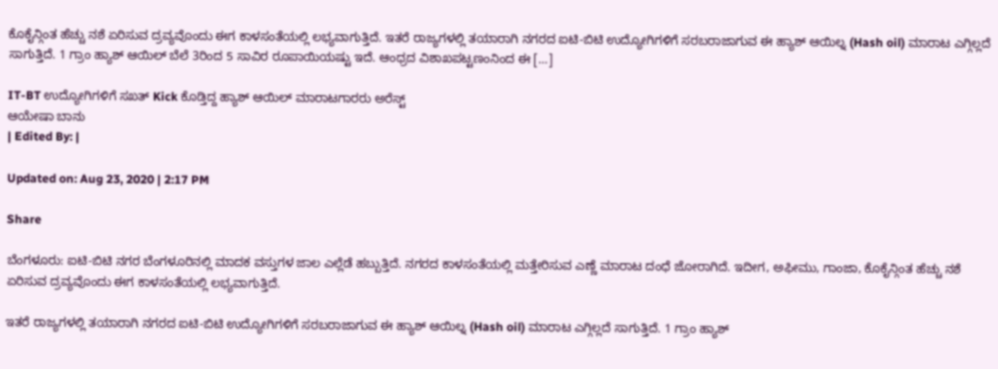ಕೊಕೈನ್ಗಿಂತ ಹೆಚ್ಚು ನಶೆ ಏರಿಸುವ ದ್ರವ್ಯವೊಂದು ಈಗ ಕಾಳಸಂತೆಯಲ್ಲಿ ಲಭ್ಯವಾಗುತ್ತಿದೆ. ಇತರೆ ರಾಜ್ಯಗಳಲ್ಲಿ ತಯಾರಾಗಿ ನಗರದ ಐಟಿ-ಬಿಟಿ ಉದ್ಯೋಗಿಗಳಿಗೆ ಸರಬರಾಜಾಗುವ ಈ ಹ್ಯಾಶ್ ಆಯಿಲ್ನ (Hash oil) ಮಾರಾಟ ಎಗ್ಗಿಲ್ಲದೆ ಸಾಗುತ್ತಿದೆ. 1 ಗ್ರಾಂ ಹ್ಯಾಶ್ ಆಯಿಲ್ ಬೆಲೆ 3ರಿಂದ 5 ಸಾವಿರ ರೂಪಾಯಿಯಷ್ಟು ಇದೆ. ಆಂಧ್ರದ ವಿಶಾಖಪಟ್ಟಣಂನಿಂದ ಈ […]

IT-BT ಉದ್ಯೋಗಿಗಳಿಗೆ ಸಖತ್ Kick ಕೊಡ್ತಿದ್ದ ಹ್ಯಾಶ್ ಆಯಿಲ್ ಮಾರಾಟಗಾರರು ಅರೆಸ್ಟ್
ಆಯೇಷಾ ಬಾನು
| Edited By: |

Updated on: Aug 23, 2020 | 2:17 PM

Share

ಬೆಂಗಳೂರು: ಐಟಿ-ಬಿಟಿ ನಗರ ಬೆಂಗಳೂರಿನಲ್ಲಿ ಮಾದಕ ವಸ್ತುಗಳ ಜಾಲ ಎಲ್ಲೆಡೆ ಹಬ್ಬುತ್ತಿದೆ. ನಗರದ ಕಾಳಸಂತೆಯಲ್ಲಿ ಮತ್ತೇರಿಸುವ ಎಣ್ಣೆ ಮಾರಾಟ ದಂಧೆ ಜೋರಾಗಿದೆ. ಇದೀಗ, ಅಫೀಮು, ಗಾಂಜಾ, ಕೊಕೈನ್ಗಿಂತ ಹೆಚ್ಚು ನಶೆ ಏರಿಸುವ ದ್ರವ್ಯವೊಂದು ಈಗ ಕಾಳಸಂತೆಯಲ್ಲಿ ಲಭ್ಯವಾಗುತ್ತಿದೆ.

ಇತರೆ ರಾಜ್ಯಗಳಲ್ಲಿ ತಯಾರಾಗಿ ನಗರದ ಐಟಿ-ಬಿಟಿ ಉದ್ಯೋಗಿಗಳಿಗೆ ಸರಬರಾಜಾಗುವ ಈ ಹ್ಯಾಶ್ ಆಯಿಲ್ನ (Hash oil) ಮಾರಾಟ ಎಗ್ಗಿಲ್ಲದೆ ಸಾಗುತ್ತಿದೆ. 1 ಗ್ರಾಂ ಹ್ಯಾಶ್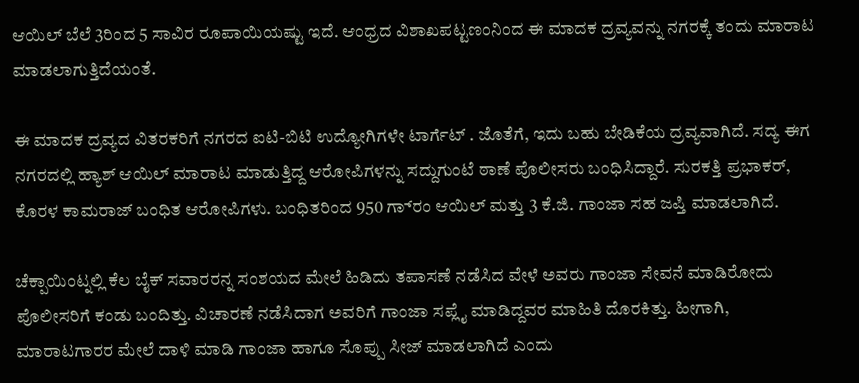ಆಯಿಲ್ ಬೆಲೆ 3ರಿಂದ 5 ಸಾವಿರ ರೂಪಾಯಿಯಷ್ಟು ಇದೆ. ಆಂಧ್ರದ ವಿಶಾಖಪಟ್ಟಣಂನಿಂದ ಈ ಮಾದಕ ದ್ರವ್ಯವನ್ನು ನಗರಕ್ಕೆ ತಂದು ಮಾರಾಟ ಮಾಡಲಾಗುತ್ತಿದೆಯಂತೆ.

ಈ ಮಾದಕ ದ್ರವ್ಯದ ವಿತರಕರಿಗೆ ನಗರದ ಐಟಿ-ಬಿಟಿ ಉದ್ಯೋಗಿಗಳೇ ಟಾರ್ಗೆಟ್ . ಜೊತೆಗೆ, ಇದು ಬಹು ಬೇಡಿಕೆಯ ದ್ರವ್ಯವಾಗಿದೆ. ಸದ್ಯ ಈಗ ನಗರದಲ್ಲಿ ಹ್ಯಾಶ್ ಆಯಿಲ್ ಮಾರಾಟ ಮಾಡುತ್ತಿದ್ದ ಆರೋಪಿಗಳನ್ನು ಸದ್ದುಗುಂಟೆ ಠಾಣೆ ಪೊಲೀಸರು ಬಂಧಿಸಿದ್ದಾರೆ. ಸುರಕತ್ತಿ ಪ್ರಭಾಕರ್, ಕೊರಳ ಕಾಮರಾಜ್ ಬಂಧಿತ ಆರೋಪಿಗಳು. ಬಂಧಿತರಿಂದ 950 ಗ್ರಾಂ‌ ಆಯಿಲ್ ಮತ್ತು 3 ಕೆ.ಜಿ. ಗಾಂಜಾ ಸಹ ಜಪ್ತಿ ಮಾಡಲಾಗಿದೆ.

ಚೆಕ್ಪಾಯಿಂಟ್ನಲ್ಲಿ ಕೆಲ ಬೈಕ್ ಸವಾರರನ್ನ ಸಂಶಯದ ಮೇಲೆ ಹಿಡಿದು ತಪಾಸಣೆ ನಡೆಸಿದ ವೇಳೆ ಅವರು ಗಾಂಜಾ ಸೇವನೆ‌ ಮಾಡಿರೋದು ಪೊಲೀಸರಿಗೆ ಕಂಡು ಬಂದಿತ್ತು. ವಿಚಾರಣೆ ನಡೆಸಿದಾಗ ಅವರಿಗೆ ಗಾಂಜಾ ಸಪ್ಲೈ ಮಾಡಿದ್ದವರ ಮಾಹಿತಿ ದೊರಕಿತ್ತು. ಹೀಗಾಗಿ, ಮಾರಾಟಗಾರರ ಮೇಲೆ ದಾಳಿ ಮಾಡಿ ಗಾಂಜಾ ಹಾಗೂ ಸೊಪ್ಪು ಸೀಜ್ ಮಾಡಲಾಗಿದೆ ಎಂದು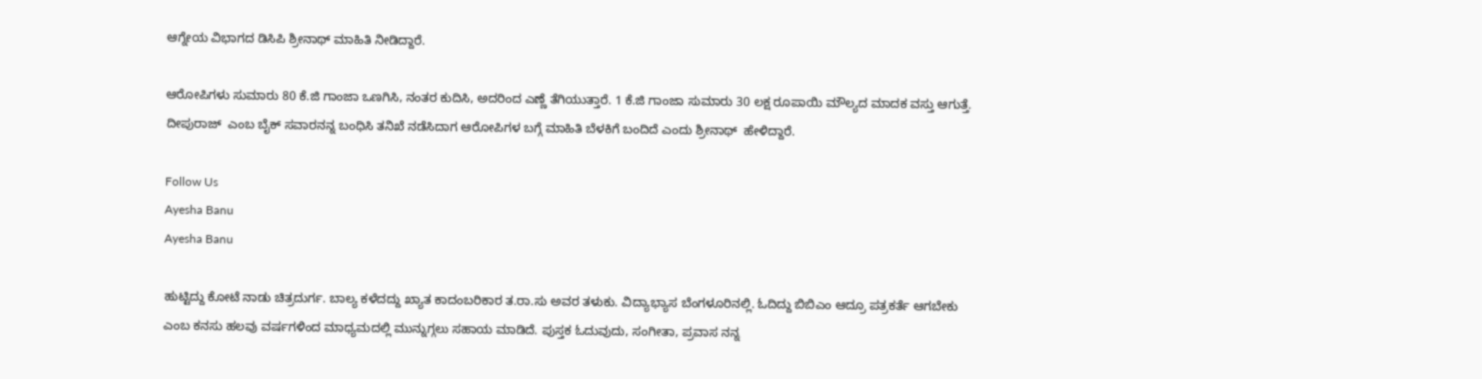ಆಗ್ನೇಯ ವಿಭಾಗದ ಡಿಸಿಪಿ ಶ್ರೀನಾಥ್ ಮಾಹಿತಿ ನೀಡಿದ್ದಾರೆ.

ಆರೋಪಿಗಳು ಸುಮಾರು 80 ಕೆ.ಜಿ ಗಾಂಜಾ ಒಣಗಿಸಿ, ನಂತರ ಕುದಿಸಿ, ಅದರಿಂದ ಎಣ್ಣೆ ತೆಗಿಯುತ್ತಾರೆ. 1 ಕೆ.ಜಿ ಗಾಂಜಾ ಸುಮಾರು 30 ಲಕ್ಷ ರೂಪಾಯಿ ಮೌಲ್ಯದ ಮಾದಕ ವಸ್ತು ಆಗುತ್ತೆ. ದೀಪುರಾಜ್  ಎಂಬ ಬೈಕ್ ಸವಾರನನ್ನ ಬಂಧಿಸಿ ತನಿಖೆ ನಡೆಸಿದಾಗ ಆರೋಪಿಗಳ ಬಗ್ಗೆ ಮಾಹಿತಿ ಬೆಳಕಿಗೆ ಬಂದಿದೆ ಎಂದು ಶ್ರೀನಾಥ್  ಹೇಳಿದ್ದಾರೆ.

Follow Us
Ayesha Banu
Ayesha Banu

ಹುಟ್ಟಿದ್ದು ಕೋಟೆ ನಾಡು ಚಿತ್ರದುರ್ಗ. ಬಾಲ್ಯ ಕಳೆದದ್ದು ಖ್ಯಾತ ಕಾದಂಬರಿಕಾರ ತ.ರಾ.ಸು ಅವರ ತಳುಕು. ವಿದ್ಯಾಭ್ಯಾಸ ಬೆಂಗಳೂರಿನಲ್ಲಿ. ಓದಿದ್ದು ಬಿಬಿಎಂ ಆದ್ರೂ ಪತ್ರಕರ್ತೆ ಆಗಬೇಕು ಎಂಬ ಕನಸು ಹಲವು ವರ್ಷಗಳಿಂದ ಮಾಧ್ಯಮದಲ್ಲಿ ಮುನ್ನುಗ್ಗಲು ಸಹಾಯ ಮಾಡಿದೆ. ಪುಸ್ತಕ ಓದುವುದು, ಸಂಗೀತಾ, ಪ್ರವಾಸ ನನ್ನ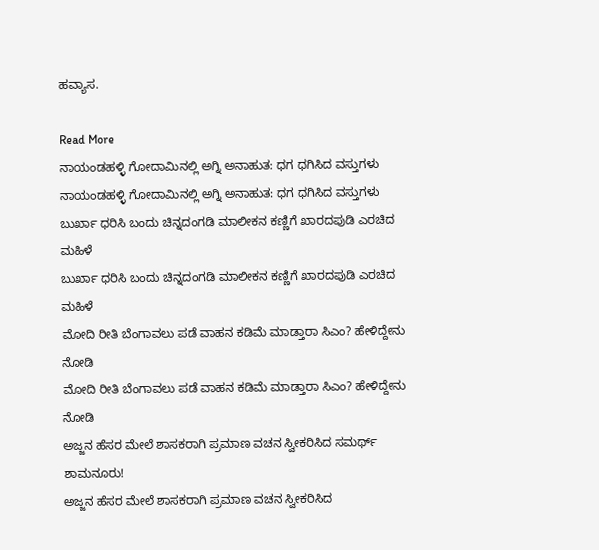ಹವ್ಯಾಸ.

Read More
ನಾಯಂಡಹಳ್ಳಿ ಗೋದಾಮಿನಲ್ಲಿ ಅಗ್ನಿ ಅನಾಹುತ: ಧಗ ಧಗಿಸಿದ ವಸ್ತುಗಳು
ನಾಯಂಡಹಳ್ಳಿ ಗೋದಾಮಿನಲ್ಲಿ ಅಗ್ನಿ ಅನಾಹುತ: ಧಗ ಧಗಿಸಿದ ವಸ್ತುಗಳು
ಬುರ್ಖಾ ಧರಿಸಿ ಬಂದು ಚಿನ್ನದಂಗಡಿ ಮಾಲೀಕನ ಕಣ್ಣಿಗೆ ಖಾರದಪುಡಿ ಎರಚಿದ ಮಹಿಳೆ
ಬುರ್ಖಾ ಧರಿಸಿ ಬಂದು ಚಿನ್ನದಂಗಡಿ ಮಾಲೀಕನ ಕಣ್ಣಿಗೆ ಖಾರದಪುಡಿ ಎರಚಿದ ಮಹಿಳೆ
ಮೋದಿ ರೀತಿ ಬೆಂಗಾವಲು ಪಡೆ ವಾಹನ ಕಡಿಮೆ ಮಾಡ್ತಾರಾ ಸಿಎಂ? ಹೇಳಿದ್ದೇನು ನೋಡಿ
ಮೋದಿ ರೀತಿ ಬೆಂಗಾವಲು ಪಡೆ ವಾಹನ ಕಡಿಮೆ ಮಾಡ್ತಾರಾ ಸಿಎಂ? ಹೇಳಿದ್ದೇನು ನೋಡಿ
ಅಜ್ಜನ ಹೆಸರ ಮೇಲೆ ಶಾಸಕರಾಗಿ ಪ್ರಮಾಣ ವಚನ ಸ್ವೀಕರಿಸಿದ ಸಮರ್ಥ್ ಶಾಮನೂರು!
ಅಜ್ಜನ ಹೆಸರ ಮೇಲೆ ಶಾಸಕರಾಗಿ ಪ್ರಮಾಣ ವಚನ ಸ್ವೀಕರಿಸಿದ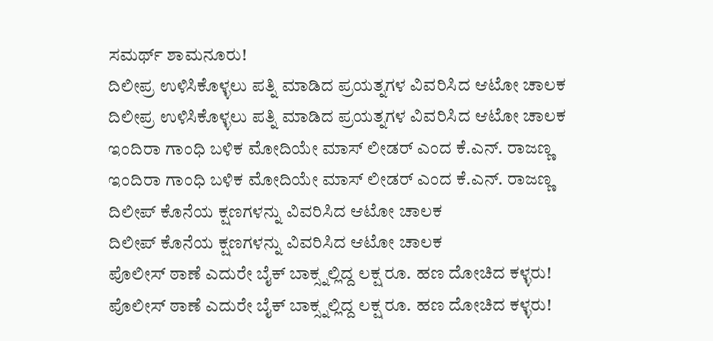ಸಮರ್ಥ್ ಶಾಮನೂರು!
ದಿಲೀಪ್ರ ಉಳಿಸಿಕೊಳ್ಳಲು ಪತ್ನಿ ಮಾಡಿದ ಪ್ರಯತ್ನಗಳ ವಿವರಿಸಿದ ಆಟೋ ಚಾಲಕ
ದಿಲೀಪ್ರ ಉಳಿಸಿಕೊಳ್ಳಲು ಪತ್ನಿ ಮಾಡಿದ ಪ್ರಯತ್ನಗಳ ವಿವರಿಸಿದ ಆಟೋ ಚಾಲಕ
ಇಂದಿರಾ ಗಾಂಧಿ ಬಳಿಕ ಮೋದಿಯೇ ಮಾಸ್ ಲೀಡರ್ ಎಂದ ಕೆ.ಎನ್. ರಾಜಣ್ಣ
ಇಂದಿರಾ ಗಾಂಧಿ ಬಳಿಕ ಮೋದಿಯೇ ಮಾಸ್ ಲೀಡರ್ ಎಂದ ಕೆ.ಎನ್. ರಾಜಣ್ಣ
ದಿಲೀಪ್ ಕೊನೆಯ ಕ್ಷಣಗಳನ್ನು ವಿವರಿಸಿದ ಆಟೋ ಚಾಲಕ
ದಿಲೀಪ್ ಕೊನೆಯ ಕ್ಷಣಗಳನ್ನು ವಿವರಿಸಿದ ಆಟೋ ಚಾಲಕ
ಪೊಲೀಸ್ ಠಾಣೆ ಎದುರೇ ಬೈಕ್ ಬಾಕ್ಸ್ನಲ್ಲಿದ್ದ ಲಕ್ಷ ರೂ. ಹಣ ದೋಚಿದ ಕಳ್ಳರು!
ಪೊಲೀಸ್ ಠಾಣೆ ಎದುರೇ ಬೈಕ್ ಬಾಕ್ಸ್ನಲ್ಲಿದ್ದ ಲಕ್ಷ ರೂ. ಹಣ ದೋಚಿದ ಕಳ್ಳರು!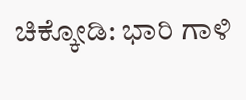ಚಿಕ್ಕೋಡಿ: ಭಾರಿ ಗಾಳಿ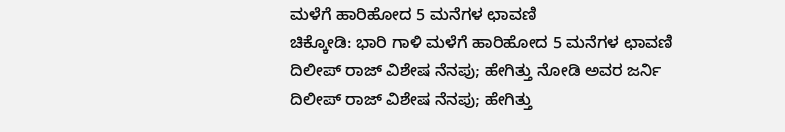ಮಳೆಗೆ ಹಾರಿಹೋದ 5 ಮನೆಗಳ ಛಾವಣಿ
ಚಿಕ್ಕೋಡಿ: ಭಾರಿ ಗಾಳಿ ಮಳೆಗೆ ಹಾರಿಹೋದ 5 ಮನೆಗಳ ಛಾವಣಿ
ದಿಲೀಪ್ ರಾಜ್ ವಿಶೇಷ ನೆನಪು; ಹೇಗಿತ್ತು ನೋಡಿ ಅವರ ಜರ್ನಿ
ದಿಲೀಪ್ ರಾಜ್ ವಿಶೇಷ ನೆನಪು; ಹೇಗಿತ್ತು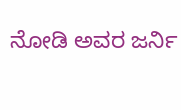ನೋಡಿ ಅವರ ಜರ್ನಿ